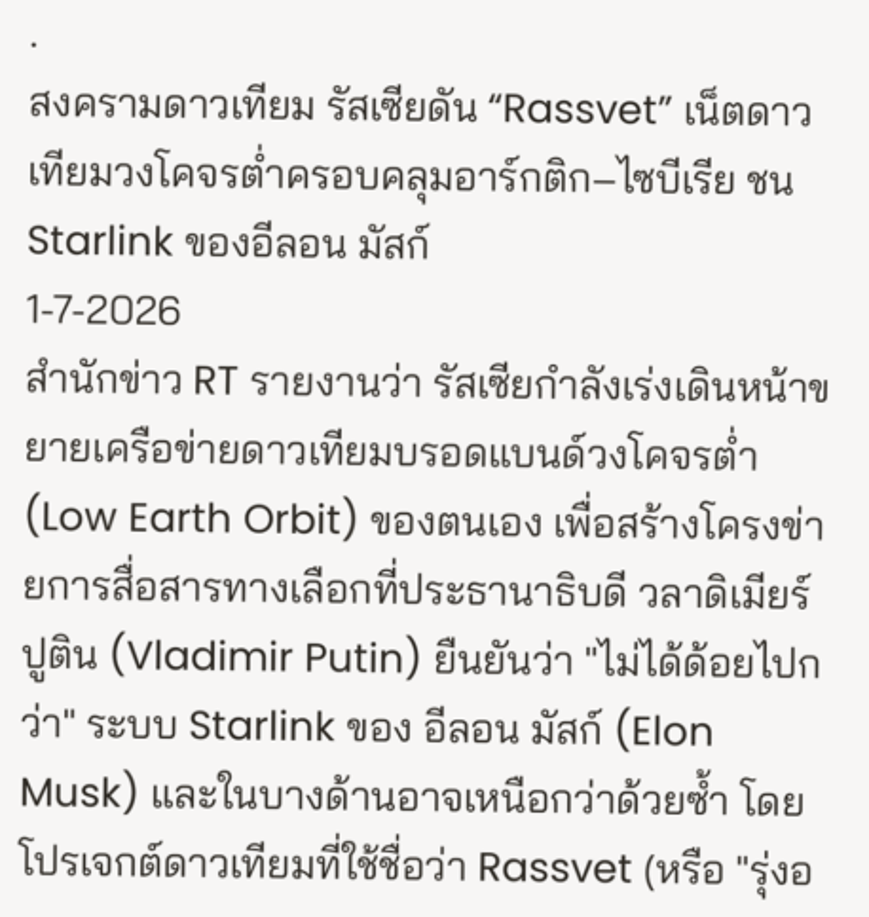.
สงครามดาวเทียม รัสเซียดัน “Rassvet” เน็ตดาวเทียมวงโคจรต่ำครอบคลุมอาร์กติก–ไซบีเรีย ชน Starlink ของอีลอน มัสก์
1-7-2026
สำนักข่าว RT รายงานว่า รัสเซียกำลังเร่งเดินหน้าขยายเครือข่ายดาวเทียมบรอดแบนด์วงโคจรต่ำ (Low Earth Orbit) ของตนเอง เพื่อสร้างโครงข่ายการสื่อสารทางเลือกที่ประธานาธิบดี วลาดิเมียร์ ปูติน (Vladimir Putin) ยืนยันว่า "ไม่ได้ด้อยไปกว่า" ระบบ Starlink ของ อีลอน มัสก์ (Elon Musk) และในบางด้านอาจเหนือกว่าด้วยซ้ำ โดยโปรเจกต์ดาวเทียมที่ใช้ชื่อว่า Rassvet (หรือ "รุ่งอ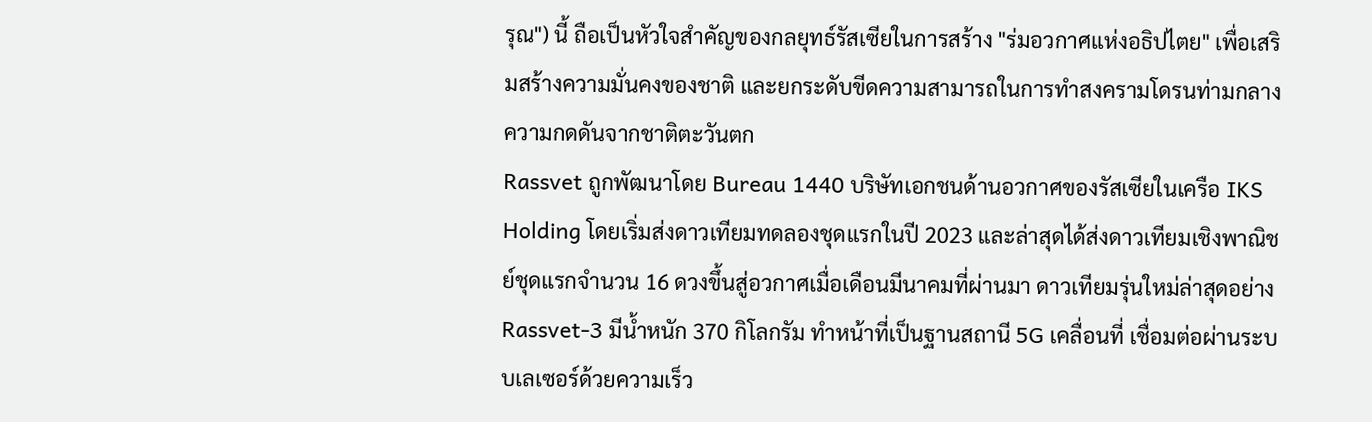รุณ") นี้ ถือเป็นหัวใจสำคัญของกลยุทธ์รัสเซียในการสร้าง "ร่มอวกาศแห่งอธิปไตย" เพื่อเสริมสร้างความมั่นคงของชาติ และยกระดับขีดความสามารถในการทำสงครามโดรนท่ามกลางความกดดันจากชาติตะวันตก
Rassvet ถูกพัฒนาโดย Bureau 1440 บริษัทเอกชนด้านอวกาศของรัสเซียในเครือ IKS Holding โดยเริ่มส่งดาวเทียมทดลองชุดแรกในปี 2023 และล่าสุดได้ส่งดาวเทียมเชิงพาณิชย์ชุดแรกจำนวน 16 ดวงขึ้นสู่อวกาศเมื่อเดือนมีนาคมที่ผ่านมา ดาวเทียมรุ่นใหม่ล่าสุดอย่าง Rassvet-3 มีน้ำหนัก 370 กิโลกรัม ทำหน้าที่เป็นฐานสถานี 5G เคลื่อนที่ เชื่อมต่อผ่านระบบเลเซอร์ด้วยความเร็ว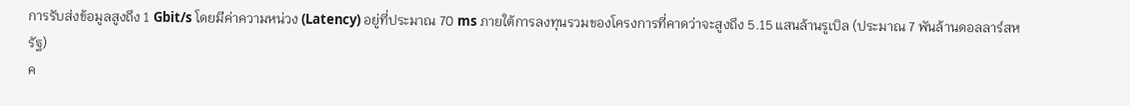การรับส่งข้อมูลสูงถึง 1 Gbit/s โดยมีค่าความหน่วง (Latency) อยู่ที่ประมาณ 70 ms ภายใต้การลงทุนรวมของโครงการที่คาดว่าจะสูงถึง 5.15 แสนล้านรูเบิล (ประมาณ 7 พันล้านดอลลาร์สหรัฐ)
ค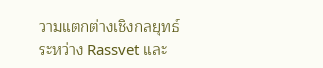วามแตกต่างเชิงกลยุทธ์ระหว่าง Rassvet และ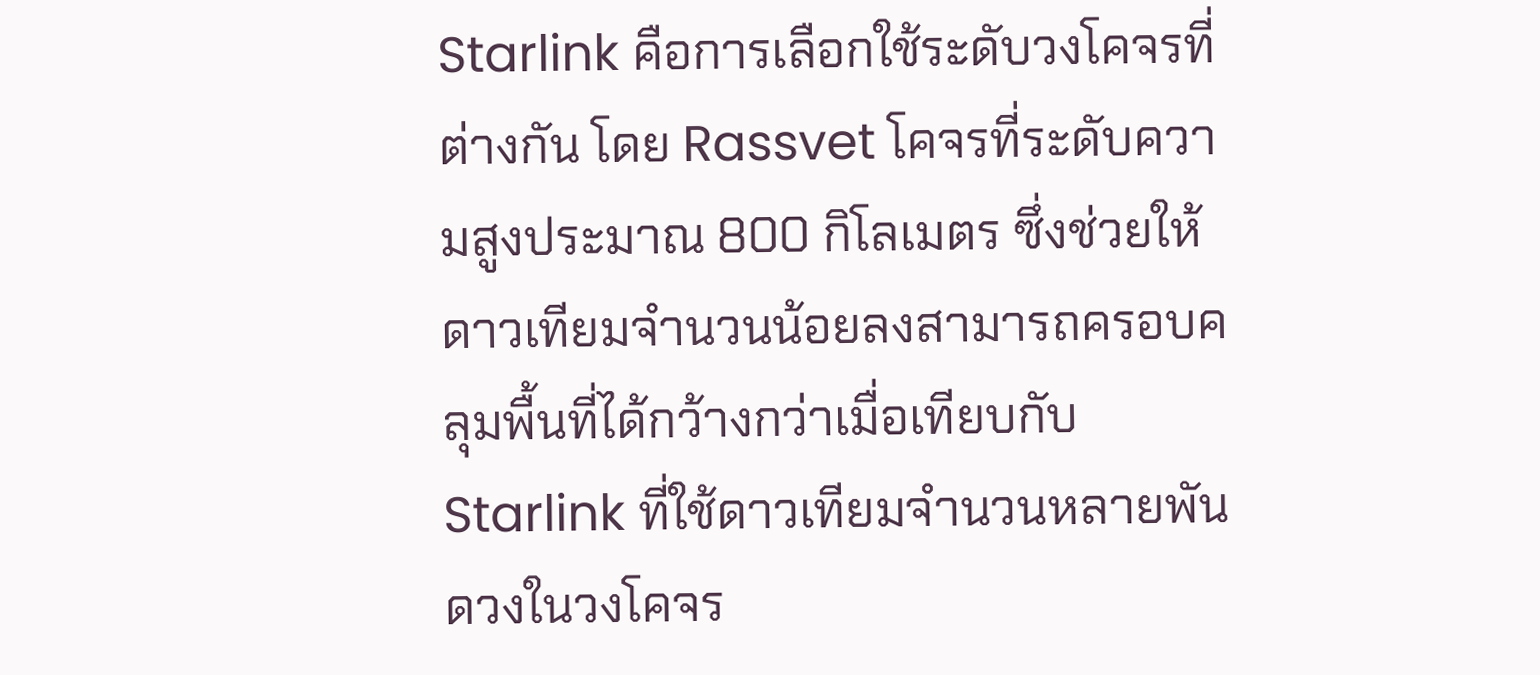Starlink คือการเลือกใช้ระดับวงโคจรที่ต่างกัน โดย Rassvet โคจรที่ระดับความสูงประมาณ 800 กิโลเมตร ซึ่งช่วยให้ดาวเทียมจำนวนน้อยลงสามารถครอบคลุมพื้นที่ได้กว้างกว่าเมื่อเทียบกับ Starlink ที่ใช้ดาวเทียมจำนวนหลายพันดวงในวงโคจร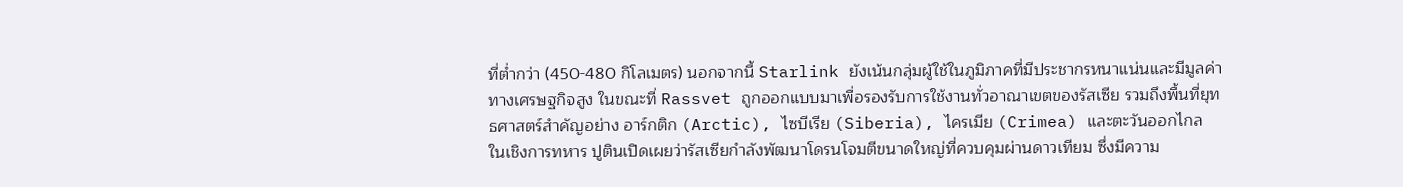ที่ต่ำกว่า (450-480 กิโลเมตร) นอกจากนี้ Starlink ยังเน้นกลุ่มผู้ใช้ในภูมิภาคที่มีประชากรหนาแน่นและมีมูลค่าทางเศรษฐกิจสูง ในขณะที่ Rassvet ถูกออกแบบมาเพื่อรองรับการใช้งานทั่วอาณาเขตของรัสเซีย รวมถึงพื้นที่ยุทธศาสตร์สำคัญอย่าง อาร์กติก (Arctic), ไซบีเรีย (Siberia), ไครเมีย (Crimea) และตะวันออกไกล
ในเชิงการทหาร ปูตินเปิดเผยว่ารัสเซียกำลังพัฒนาโดรนโจมตีขนาดใหญ่ที่ควบคุมผ่านดาวเทียม ซึ่งมีความ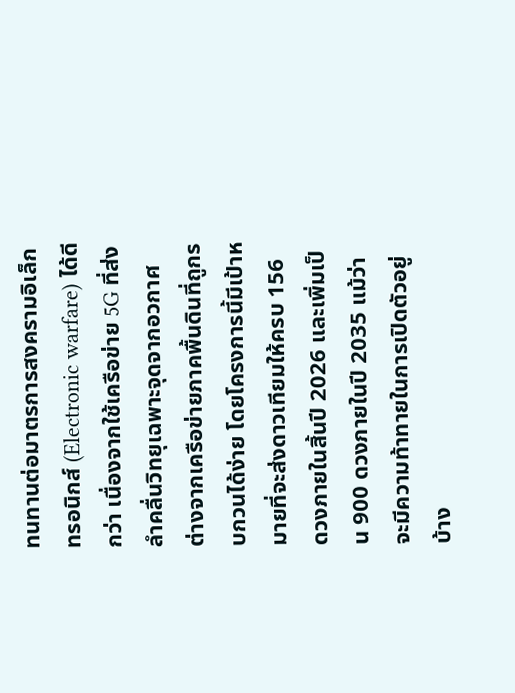ทนทานต่อมาตรการสงครามอิเล็กทรอนิกส์ (Electronic warfare) ได้ดีกว่า เนื่องจากใช้เครือข่าย 5G ที่ส่งลำคลื่นวิทยุเฉพาะจุดจากอวกาศ ต่างจากเครือข่ายภาคพื้นดินที่ถูกรบกวนได้ง่าย โดยโครงการนี้มีเป้าหมายที่จะส่งดาวเทียมให้ครบ 156 ดวงภายในสิ้นปี 2026 และเพิ่มเป็น 900 ดวงภายในปี 2035 แม้ว่าจะมีความท้าทายในการเปิดตัวอยู่บ้าง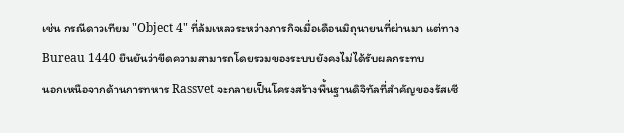เช่น กรณีดาวเทียม "Object 4" ที่ล้มเหลวระหว่างภารกิจเมื่อเดือนมิถุนายนที่ผ่านมา แต่ทาง Bureau 1440 ยืนยันว่าขีดความสามารถโดยรวมของระบบยังคงไม่ได้รับผลกระทบ
นอกเหนือจากด้านการทหาร Rassvet จะกลายเป็นโครงสร้างพื้นฐานดิจิทัลที่สำคัญของรัสเซี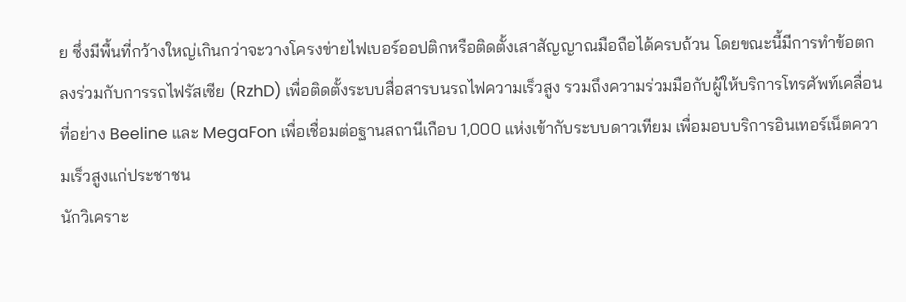ย ซึ่งมีพื้นที่กว้างใหญ่เกินกว่าจะวางโครงข่ายไฟเบอร์ออปติกหรือติดตั้งเสาสัญญาณมือถือได้ครบถ้วน โดยขณะนี้มีการทำข้อตกลงร่วมกับการรถไฟรัสเซีย (RzhD) เพื่อติดตั้งระบบสื่อสารบนรถไฟความเร็วสูง รวมถึงความร่วมมือกับผู้ให้บริการโทรศัพท์เคลื่อนที่อย่าง Beeline และ MegaFon เพื่อเชื่อมต่อฐานสถานีเกือบ 1,000 แห่งเข้ากับระบบดาวเทียม เพื่อมอบบริการอินเทอร์เน็ตความเร็วสูงแก่ประชาชน
นักวิเคราะ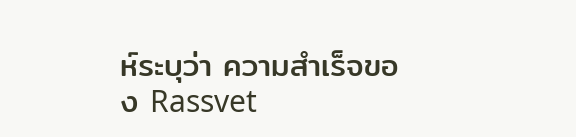ห์ระบุว่า ความสำเร็จของ Rassvet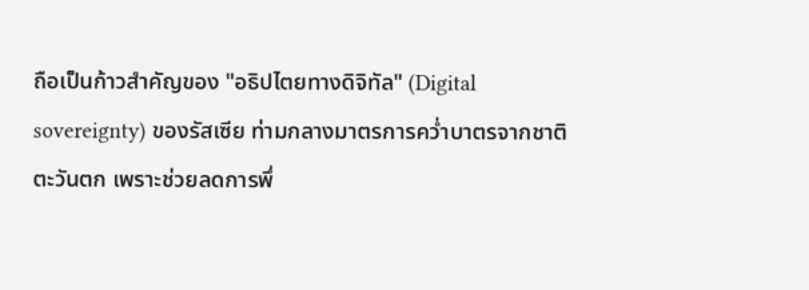ถือเป็นก้าวสำคัญของ "อธิปไตยทางดิจิทัล" (Digital sovereignty) ของรัสเซีย ท่ามกลางมาตรการคว่ำบาตรจากชาติตะวันตก เพราะช่วยลดการพึ่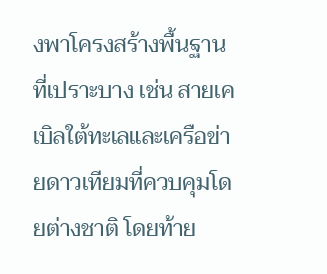งพาโครงสร้างพื้นฐานที่เปราะบาง เช่น สายเคเบิลใต้ทะเลและเครือข่ายดาวเทียมที่ควบคุมโดยต่างชาติ โดยท้าย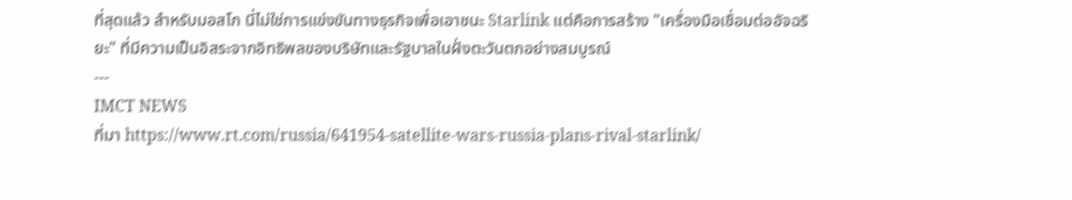ที่สุดแล้ว สำหรับมอสโก นี่ไม่ใช่การแข่งขันทางธุรกิจเพื่อเอาชนะ Starlink แต่คือการสร้าง "เครื่องมือเชื่อมต่ออัจฉริยะ" ที่มีความเป็นอิสระจากอิทธิพลของบริษัทและรัฐบาลในฝั่งตะวันตกอย่างสมบูรณ์
---
IMCT NEWS
ที่มา https://www.rt.com/russia/641954-satellite-wars-russia-plans-rival-starlink/